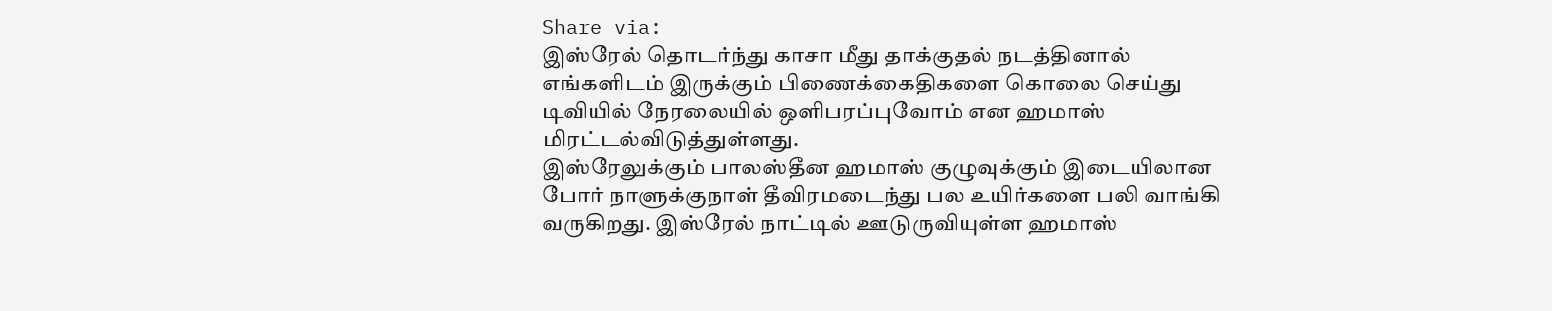Share via:
இஸ்ரேல் தொடர்ந்து காசா மீது தாக்குதல் நடத்தினால் எங்களிடம் இருக்கும் பிணைக்கைதிகளை கொலை செய்து டிவியில் நேரலையில் ஒளிபரப்புவோம் என ஹமாஸ் மிரட்டல்விடுத்துள்ளது.
இஸ்ரேலுக்கும் பாலஸ்தீன ஹமாஸ் குழுவுக்கும் இடையிலான போர் நாளுக்குநாள் தீவிரமடைந்து பல உயிர்களை பலி வாங்கி வருகிறது. இஸ்ரேல் நாட்டில் ஊடுருவியுள்ள ஹமாஸ்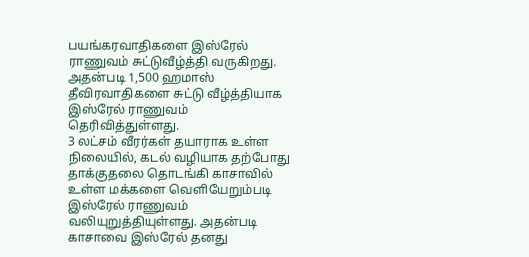பயங்கரவாதிகளை இஸ்ரேல் ராணுவம் சுட்டுவீழ்த்தி வருகிறது. அதன்படி 1,500 ஹமாஸ் தீவிரவாதிகளை சுட்டு வீழ்த்தியாக இஸ்ரேல் ராணுவம் தெரிவித்துள்ளது.
3 லட்சம் வீரர்கள் தயாராக உள்ள நிலையில், கடல் வழியாக தற்போது தாக்குதலை தொடங்கி காசாவில் உள்ள மக்களை வெளியேறும்படி இஸ்ரேல் ராணுவம் வலியுறுத்தியுள்ளது. அதன்படி காசாவை இஸ்ரேல் தனது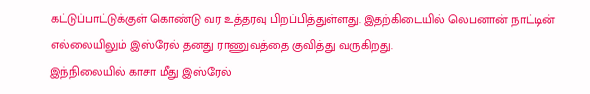கட்டுப்பாட்டுக்குள் கொண்டு வர உத்தரவு பிறப்பித்துள்ளது. இதற்கிடையில் லெபனான் நாட்டின் எல்லையிலும் இஸ்ரேல் தனது ராணுவத்தை குவித்து வருகிறது.
இந்நிலையில் காசா மீது இஸ்ரேல்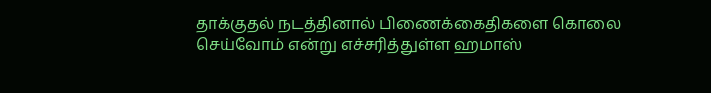தாக்குதல் நடத்தினால் பிணைக்கைதிகளை கொலை செய்வோம் என்று எச்சரித்துள்ள ஹமாஸ்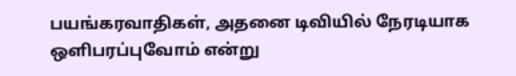பயங்கரவாதிகள், அதனை டிவியில் நேரடியாக ஒளிபரப்புவோம் என்று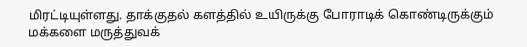மிரட்டியுள்ளது. தாக்குதல் களத்தில் உயிருக்கு போராடிக் கொண்டிருக்கும் மக்களை மருத்துவக்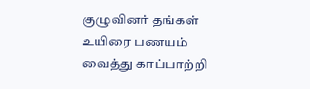குழுவினர் தங்கள் உயிரை பணயம் வைத்து காப்பாற்றி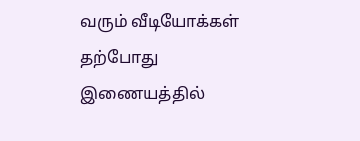வரும் வீடியோக்கள் தற்போது இணையத்தில்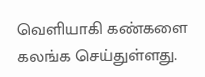வெளியாகி கண்களை கலங்க செய்துள்ளது.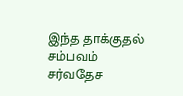இந்த தாக்குதல் சம்பவம் சர்வதேச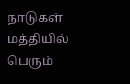நாடுகள் மத்தியில் பெரும்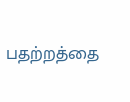பதற்றத்தை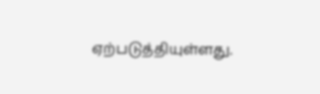ஏற்படுத்தியுள்ளது.